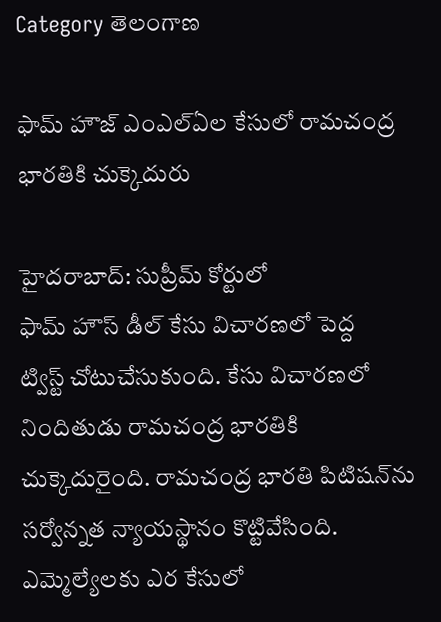Category తెలంగాణ

ఫామ్‌ ‌హౌజ్‌ ఎంఎల్‌ఏల కేసులో రామచంద్ర భారతికి చుక్కెదురు

హైదరాబాద్‌: సుప్రీమ్‌ ‌కోర్టులో ఫామ్‌ ‌హౌస్‌ ‌డీల్‌ ‌కేసు విచారణలో పెద్ద ట్విస్ట్ ‌చోటుచేసుకుంది. కేసు విచారణలో నిందితుడు రామచంద్ర భారతికి చుక్కెదురైంది. రామచంద్ర భారతి పిటిషన్‌ను సర్వోన్నత న్యాయస్థానం కొట్టివేసింది. ఎమ్మెల్యేలకు ఎర కేసులో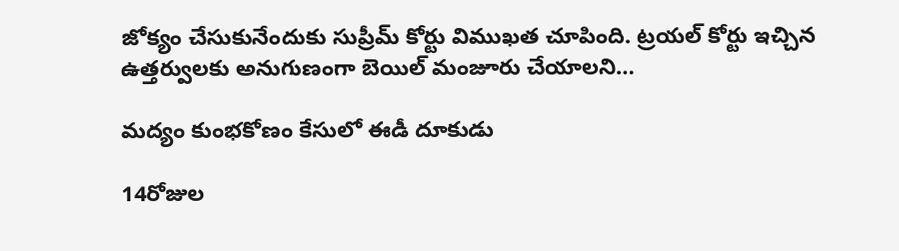జోక్యం చేసుకునేందుకు సుప్రీమ్‌ ‌కోర్టు విముఖత చూపింది. ట్రయల్‌ ‌కోర్టు ఇచ్చిన ఉత్తర్వులకు అనుగుణంగా బెయిల్‌ ‌మంజూరు చేయాలని…

మద్యం కుంభకోణం కేసులో ఈడీ దూకుడు

14రోజుల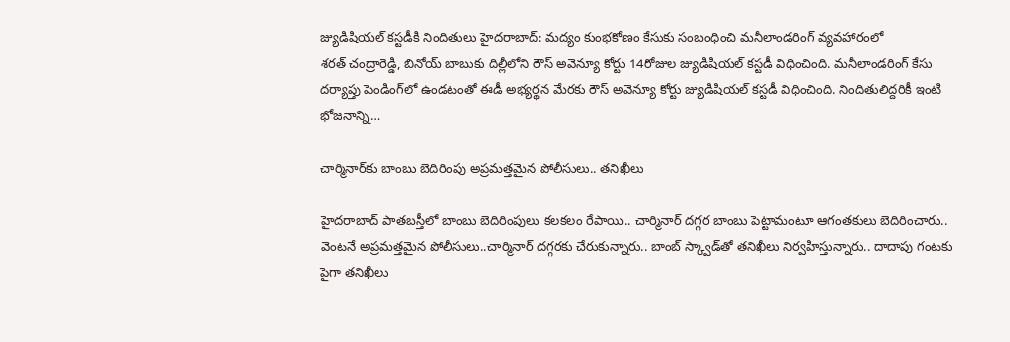జ్యుడిషియల్‌ ‌కస్టడీకి నిందితులు హైదరాబాద్‌: మద్యం కుంభకోణం కేసుకు సంబంధించి మనీలాండరింగ్‌ ‌వ్యవహారంలో శరత్‌ ‌చంద్రారెడ్డి, బినోయ్‌ ‌బాబుకు దిల్లీలోని రౌస్‌ అవెన్యూ కోర్టు 14రోజుల జ్యుడిషియల్‌ ‌కస్టడీ విధించింది. మనీలాండరింగ్‌ ‌కేసు దర్యాప్తు పెండింగ్‌లో ఉండటంతో ఈడీ అభ్యర్థన మేరకు రౌస్‌ అవెన్యూ కోర్టు జ్యుడిషియల్‌ ‌కస్టడీ విధించింది. నిందితులిద్దరికీ ఇంటి భోజనాన్ని…

చార్మినార్‌కు బాంబు బెదిరింపు అప్రమత్తమైన పోలీసులు.. తనిఖీలు

హైదరాబాద్‌ ‌పాతబస్తీలో బాంబు బెదిరింపులు కలకలం రేపాయి.. చార్మినార్‌ ‌దగ్గర బాంబు పెట్టామంటూ ఆగంతకులు బెదిరించారు.. వెంటనే అప్రమత్తమైన పోలీసులు..చార్మినార్‌ ‌దగ్గరకు చేరుకున్నారు.. బాంబ్‌ ‌స్క్వాడ్‌తో తనిఖీలు నిర్వహిస్తున్నారు.. దాదాపు గంటకు పైగా తనిఖీలు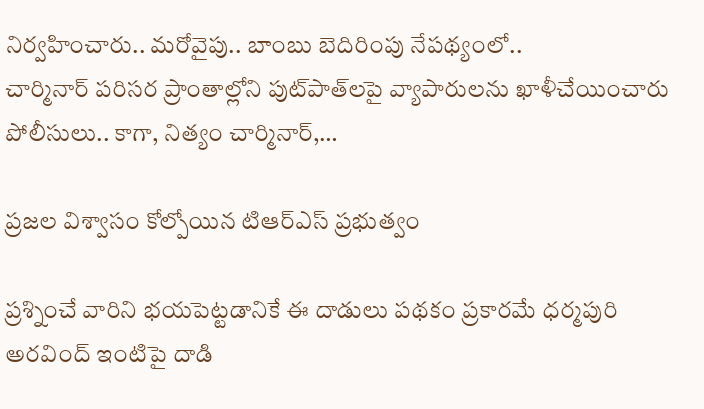నిర్వహించారు.. మరోవైపు.. బాంబు బెదిరింపు నేపథ్యంలో.. చార్మినార్‌ ‌పరిసర ప్రాంతాల్లోని పుట్‌పాత్‌లపై వ్యాపారులను ఖాళీచేయించారు పోలీసులు.. కాగా, నిత్యం చార్మినార్‌,…

ప్రజల విశ్వాసం కోల్పోయిన టిఆర్‌ఎస్‌ ‌ప్రభుత్వం

ప్రశ్నించే వారిని భయపెట్టడానికే ఈ దాడులు పథకం ప్రకారమే ధర్మపురి అరవింద్‌ ఇం‌టిపై దాడి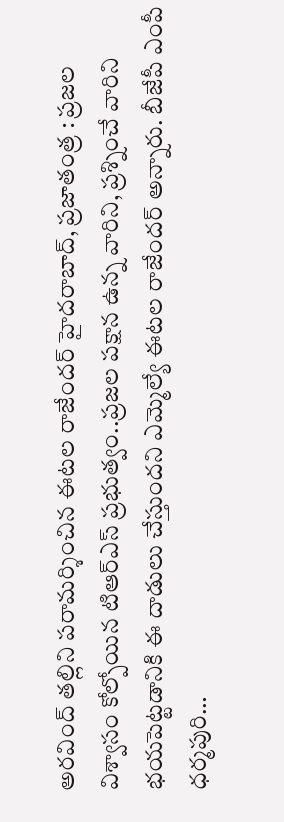అరవింద్‌ ‌తల్లిని పరామర్శించిన ఈటల రాజేందర్‌ ‌హైదరాబాద్‌, ప్రజాతంత్ర : ప్రజల విశ్వాసం కోల్పోయిన టిఆర్‌ఎస్‌ ‌ప్రభుత్వం..ప్రజల పక్షాన ఉన్న వారిని, ప్రశ్నించే వారిని భయపెట్టడానికి ఈ దాడులు చేస్తుందని ఎమ్మెల్యే ఈటల రాజేందర్‌ అన్నారు. బీజేపీ ఎంపీ ధర్మపురి…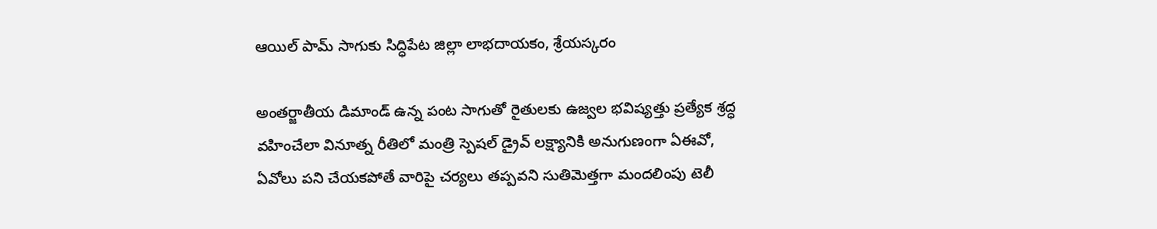ఆయిల్‌ ‌పామ్‌ ‌సాగుకు సిద్ధిపేట జిల్లా లాభదాయకం, శ్రేయస్కరం

అంతర్జాతీయ డిమాండ్‌ ఉన్న పంట సాగుతో రైతులకు ఉజ్వల భవిష్యత్తు ప్రత్యేక శ్రద్ధ వహించేలా వినూత్న రీతిలో మంత్రి స్పెషల్‌ ‌డ్రైవ్‌ ‌లక్ష్యానికి అనుగుణంగా ఏఈవో, ఏవోలు పని చేయకపోతే వారిపై చర్యలు తప్పవని సుతిమెత్తగా మందలింపు టెలీ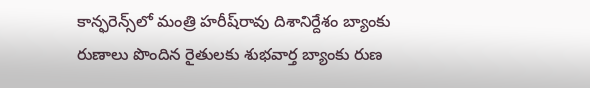కాన్ఫరెన్స్‌లో మంత్రి హరీష్‌రావు దిశానిర్దేశం బ్యాంకు రుణాలు పొందిన రైతులకు శుభవార్త బ్యాంకు రుణ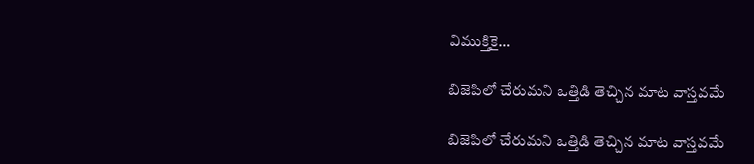విముక్తికై…

బిజెపిలో చేరుమని ఒత్తిడి తెచ్చిన మాట వాస్తవమే

బిజెపిలో చేరుమని ఒత్తిడి తెచ్చిన మాట వాస్తవమే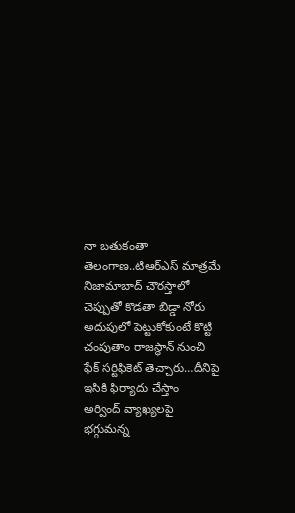నా బతుకంతా తెలంగాణ..టిఆర్‌ఎస్‌ ‌మాత్రమే నిజామాబాద్‌ ‌చౌరస్తాలో చెప్పుతో కొడతా బిడ్డా నోరు అదుపులో పెట్టుకోకుంటే కొట్టి చంపుతాం రాజస్థాన్‌ ‌నుంచి ఫేక్‌ ‌సర్టిఫికెట్‌ ‌తెచ్చారు…దీనిపై ఇసికి ఫిర్యాదు చేస్తాం అర్వింద్‌ ‌వ్యాఖ్యలపై భగ్గుమన్న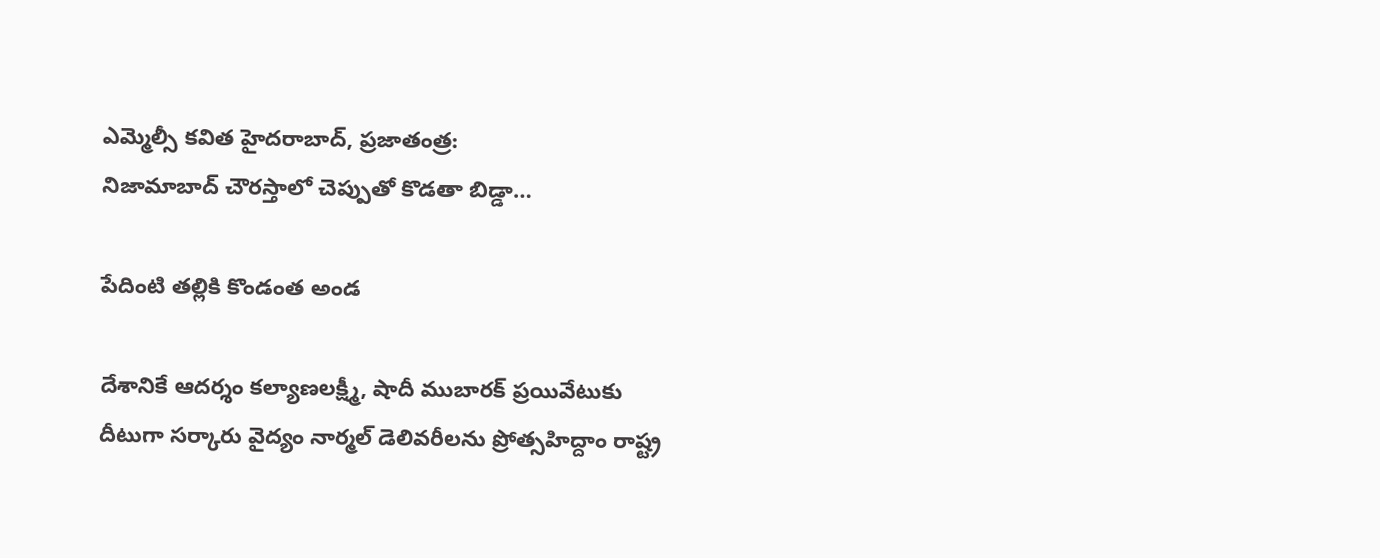ఎమ్మెల్సీ కవిత హైదరాబాద్‌, ప్రజాతంత్ర: నిజామాబాద్‌ ‌చౌరస్తాలో చెప్పుతో కొడతా బిడ్డా…

పేదింటి తల్లికి కొండంత అండ

దేశానికే ఆదర్శం కల్యాణలక్ష్మీ, షాదీ ముబారక్‌ ‌ప్రయివేటుకు దీటుగా సర్కారు వైద్యం నార్మల్‌ ‌డెలివరీలను ప్రోత్సహిద్దాం రాష్ట్ర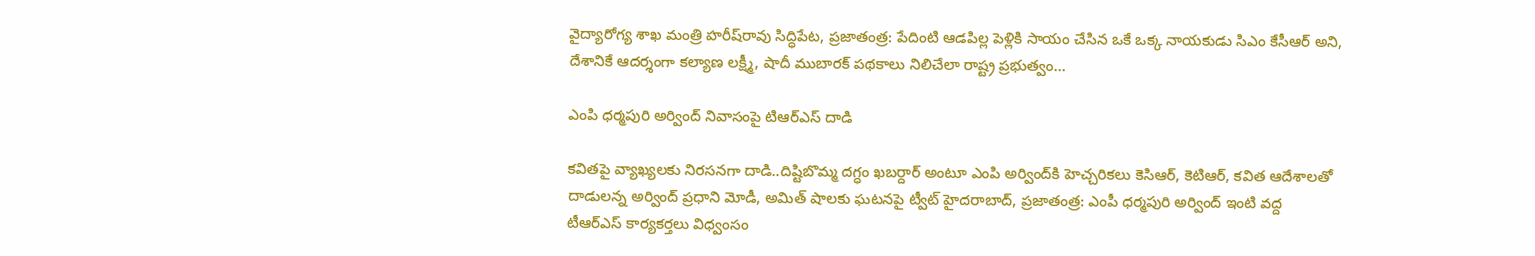వైద్యారోగ్య శాఖ మంత్రి హరీష్‌రావు సిద్ధిపేట, ప్రజాతంత్ర: పేదింటి ఆడపిల్ల పెళ్లికి సాయం చేసిన ఒకే ఒక్క నాయకుడు సిఎం కేసీఆర్‌ అని, దేశానికే ఆదర్శంగా కల్యాణ లక్ష్మీ, షాదీ ముబారక్‌ ‌పథకాలు నిలిచేలా రాష్ట్ర ప్రభుత్వం…

ఎం‌పి ధర్మపురి అర్వింద్‌ ‌నివాసంపై టిఆర్‌ఎస్‌ ‌దాడి

కవితపై వ్యాఖ్యలకు నిరసనగా దాడి..దిష్టిబొమ్మ దగ్ధం ఖబర్దార్‌ అం‌టూ ఎంపి అర్వింద్‌కి హెచ్చరికలు కెసిఆర్‌, కెటిఆర్‌, కవిత ఆదేశాలతో దాడులన్న అర్వింద్‌ ‌ప్రధాని మోడీ, అమిత్‌ ‌షాలకు ఘటనపై ట్వీట్‌ ‌హైదరాబాద్‌, ప్రజాతంత్ర: ఎం‌పీ ధర్మపురి అర్వింద్‌ ఇం‌టి వద్ద టీఆర్‌ఎస్‌ ‌కార్యకర్తలు విధ్వంసం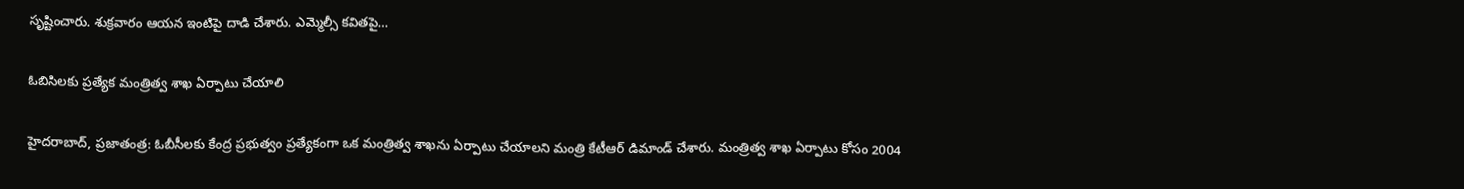సృష్టించారు. శుక్రవారం ఆయన ఇంటిపై దాడి చేశారు. ఎమ్మెల్సీ కవితపై…

ఓబిసిలకు ప్రత్యేక మంత్రిత్వ శాఖ ఏర్పాటు చేయాలి

హైదరాబాద్‌, ప్రజాతంత్ర: ఓబీసీలకు కేంద్ర ప్రభుత్వం ప్రత్యేకంగా ఒక మంత్రిత్వ శాఖను ఏర్పాటు చేయాలని మంత్రి కేటీఆర్‌ ‌డిమాండ్‌ ‌చేశారు. మంత్రిత్వ శాఖ ఏర్పాటు కోసం 2004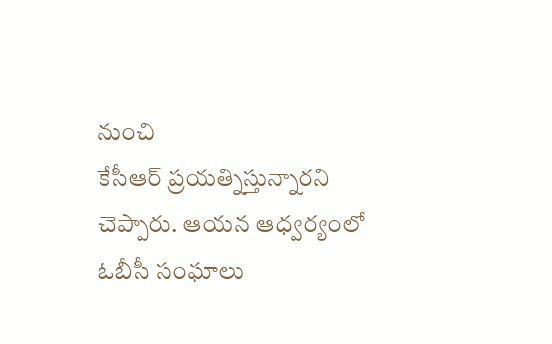నుంచి కేసీఆర్‌ ‌ప్రయత్నిస్తున్నారని చెప్పారు. ఆయన ఆధ్వర్యంలో ఓబీసీ సంఘాలు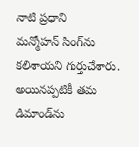నాటి ప్రధాని మన్మోహన్‌ ‌సింగ్‌ను కలిశాయని గుర్తుచేశారు. అయినప్పటికీ తమ డిమాండ్‌ను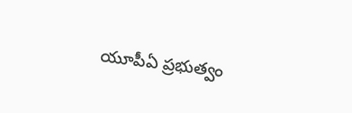యూపీఏ ప్రభుత్వం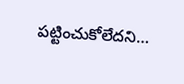పట్టించుకోలేదని…